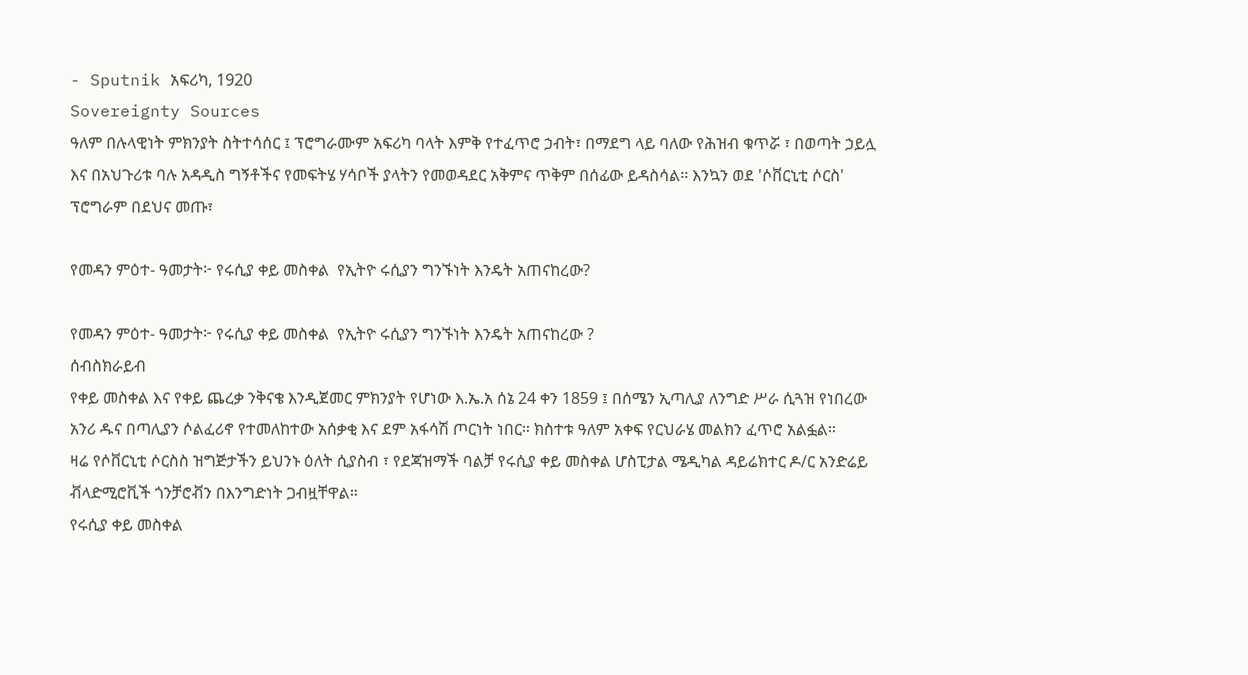- Sputnik አፍሪካ, 1920
Sovereignty Sources
ዓለም በሉላዊነት ምክንያት ስትተሳሰር ፤ ፕሮግራሙም አፍሪካ ባላት እምቅ የተፈጥሮ ኃብት፣ በማደግ ላይ ባለው የሕዝብ ቁጥሯ ፣ በወጣት ኃይሏ እና በአህጉሪቱ ባሉ አዳዲስ ግኝቶችና የመፍትሄ ሃሳቦች ያላትን የመወዳደር አቅምና ጥቅም በሰፊው ይዳስሳል፡፡ እንኳን ወደ 'ሶቨርኒቲ ሶርስ' ፕሮግራም በደህና መጡ፣

የመዳን ምዕተ- ዓመታት፦ የሩሲያ ቀይ መስቀል  የኢትዮ ሩሲያን ግንኙነት እንዴት አጠናከረው?

የመዳን ምዕተ- ዓመታት፦ የሩሲያ ቀይ መስቀል  የኢትዮ ሩሲያን ግንኙነት እንዴት አጠናከረው ?
ሰብስክራይብ
የቀይ መስቀል እና የቀይ ጨረቃ ንቅናቄ እንዲጀመር ምክንያት የሆነው እ.ኤ.አ ሰኔ 24 ቀን 1859 ፤ በሰሜን ኢጣሊያ ለንግድ ሥራ ሲጓዝ የነበረው አንሪ ዱና በጣሊያን ሶልፈሪኖ የተመለከተው አሰቃቂ እና ደም አፋሳሽ ጦርነት ነበር። ክስተቱ ዓለም አቀፍ የርህራሄ መልክን ፈጥሮ አልፏል።
ዛሬ የሶቨርኒቲ ሶርስስ ዝግጅታችን ይህንኑ ዕለት ሲያስብ ፣ የደጃዝማች ባልቻ የሩሲያ ቀይ መስቀል ሆስፒታል ሜዲካል ዳይሬክተር ዶ/ር አንድሬይ ቭላድሚሮቪች ጎንቻሮቭን በእንግድነት ጋብዟቸዋል።
የሩሲያ ቀይ መስቀል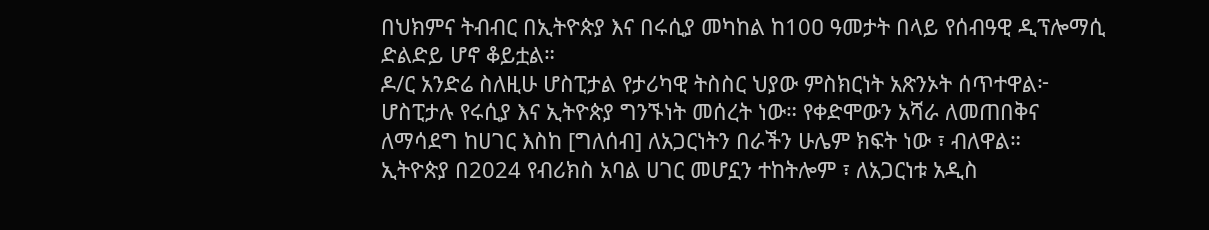በህክምና ትብብር በኢትዮጵያ እና በሩሲያ መካከል ከ10ዐ ዓመታት በላይ የሰብዓዊ ዲፕሎማሲ ድልድይ ሆኖ ቆይቷል።
ዶ/ር አንድሬ ስለዚሁ ሆስፒታል የታሪካዊ ትስስር ህያው ምስክርነት አጽንኦት ሰጥተዋል፦
ሆስፒታሉ የሩሲያ እና ኢትዮጵያ ግንኙነት መሰረት ነው። የቀድሞውን አሻራ ለመጠበቅና ለማሳደግ ከሀገር እስከ [ግለሰብ] ለአጋርነትን በራችን ሁሌም ክፍት ነው ፣ ብለዋል።
ኢትዮጵያ በ2024 የብሪክስ አባል ሀገር መሆኗን ተከትሎም ፣ ለአጋርነቱ አዲስ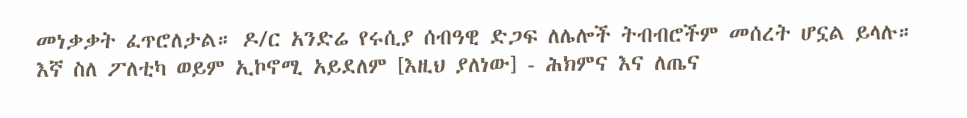መነቃቃት ፈጥሮለታል። ዶ/ር አንድሬ የሩሲያ ሰብዓዊ ድጋፍ ለሌሎች ትብብሮችም መሰረት ሆኗል ይላሉ።
እኛ ስለ ፖለቲካ ወይም ኢኮኖሚ አይደለም [እዚህ ያለነው] - ሕክምና እና ለጤና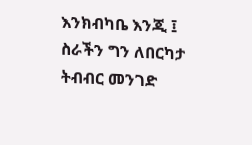እንክብካቤ እንጂ ፤ ስራችን ግን ለበርካታ ትብብር መንገድ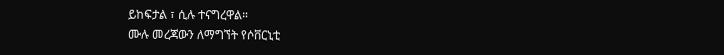ይከፍታል ፣ ሲሉ ተናግረዋል።
ሙሉ መረጃውን ለማግኘት የሶቨርኒቲ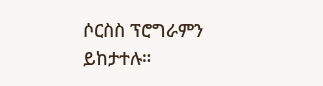ሶርስስ ፕሮግራምን ይከታተሉ።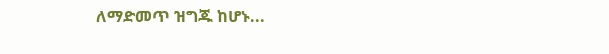ለማድመጥ ዝግጁ ከሆኑ...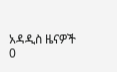አዳዲስ ዜናዎች
0